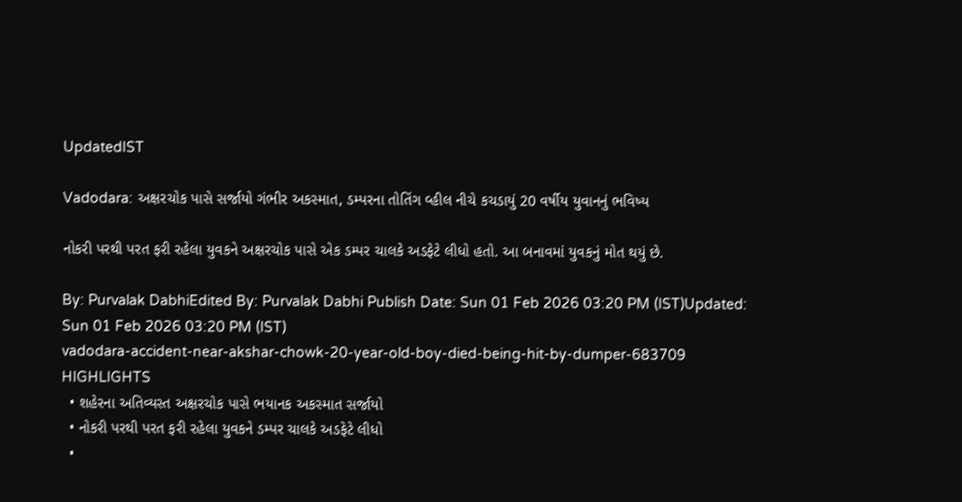UpdatedIST

Vadodara: અક્ષરચોક પાસે સર્જાયો ગંભીર અકસ્માત, ડમ્પરના તોતિંગ વ્હીલ નીચે કચડાયું 20 વર્ષીય યુવાનનું ભવિષ્ય

નોકરી પરથી પરત ફરી રહેલા યુવકને અક્ષરચોક પાસે એક ડમ્પર ચાલકે અડફેટે લીધો હતો. આ બનાવમાં યુવકનું મોત થયું છે.

By: Purvalak DabhiEdited By: Purvalak Dabhi Publish Date: Sun 01 Feb 2026 03:20 PM (IST)Updated: Sun 01 Feb 2026 03:20 PM (IST)
vadodara-accident-near-akshar-chowk-20-year-old-boy-died-being-hit-by-dumper-683709
HIGHLIGHTS
  • શહેરના અતિવ્યસ્ત અક્ષરચોક પાસે ભયાનક અકસ્માત સર્જાયો
  • નોકરી પરથી પરત ફરી રહેલા યુવકને ડમ્પર ચાલકે અડફેટે લીધો
  •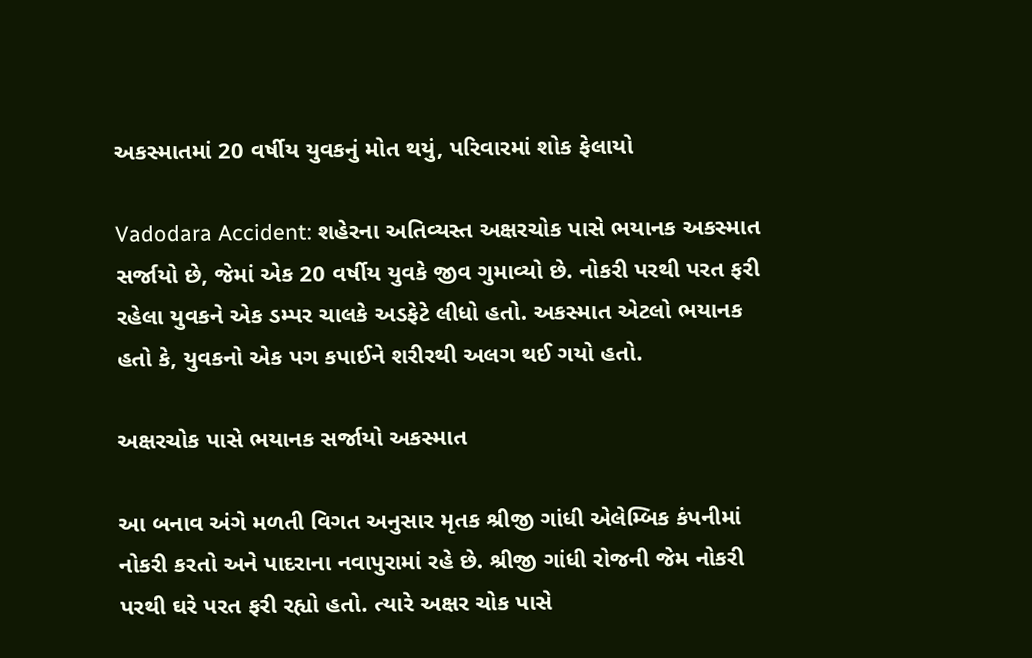અકસ્માતમાં 20 વર્ષીય યુવકનું મોત થયું, પરિવારમાં શોક ફેલાયો

Vadodara Accident: શહેરના અતિવ્યસ્ત અક્ષરચોક પાસે ભયાનક અકસ્માત સર્જાયો છે, જેમાં એક 20 વર્ષીય યુવકે જીવ ગુમાવ્યો છે. નોકરી પરથી પરત ફરી રહેલા યુવકને એક ડમ્પર ચાલકે અડફેટે લીધો હતો. અકસ્માત એટલો ભયાનક હતો કે, યુવકનો એક પગ કપાઈને શરીરથી અલગ થઈ ગયો હતો.

અક્ષરચોક પાસે ભયાનક સર્જાયો અકસ્માત

આ બનાવ અંગે મળતી વિગત અનુસાર મૃતક શ્રીજી ગાંધી એલેમ્બિક કંપનીમાં નોકરી કરતો અને પાદરાના નવાપુરામાં રહે છે. શ્રીજી ગાંધી રોજની જેમ નોકરી પરથી ઘરે પરત ફરી રહ્યો હતો. ત્યારે અક્ષર ચોક પાસે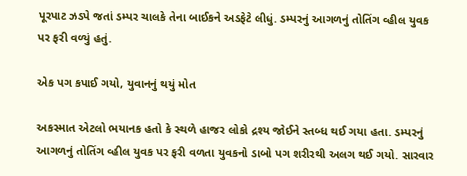પૂરપાટ ઝડપે જતાં ડમ્પર ચાલકે તેના બાઈકને અડફેટે લીધું. ડમ્પરનું આગળનું તોતિંગ વ્હીલ યુવક પર ફરી વળ્યું હતું.

એક પગ કપાઈ ગયો, યુવાનનું થયું મોત

અકસ્માત એટલો ભયાનક હતો કે સ્થળે હાજર લોકો દ્રશ્ય જોઈને સ્તબ્ધ થઈ ગયા હતા. ડમ્પરનું આગળનું તોતિંગ વ્હીલ યુવક પર ફરી વળતા યુવકનો ડાબો પગ શરીરથી અલગ થઈ ગયો. સારવાર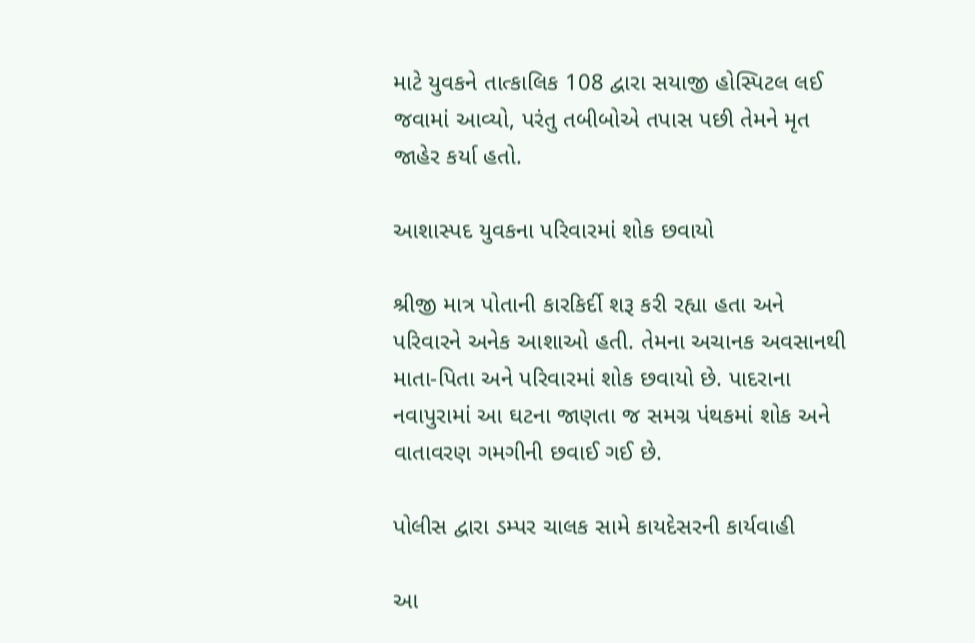માટે યુવકને તાત્કાલિક 108 દ્વારા સયાજી હોસ્પિટલ લઈ જવામાં આવ્યો, પરંતુ તબીબોએ તપાસ પછી તેમને મૃત જાહેર કર્યા હતો.

આશાસ્પદ યુવકના પરિવારમાં શોક છવાયો

શ્રીજી માત્ર પોતાની કારકિર્દી શરૂ કરી રહ્યા હતા અને પરિવારને અનેક આશાઓ હતી. તેમના અચાનક અવસાનથી માતા-પિતા અને પરિવારમાં શોક છવાયો છે. પાદરાના નવાપુરામાં આ ઘટના જાણતા જ સમગ્ર પંથકમાં શોક અને વાતાવરણ ગમગીની છવાઈ ગઈ છે.

પોલીસ દ્વારા ડમ્પર ચાલક સામે કાયદેસરની કાર્યવાહી

આ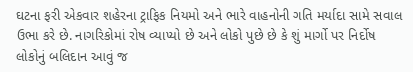ઘટના ફરી એકવાર શહેરના ટ્રાફિક નિયમો અને ભારે વાહનોની ગતિ મર્યાદા સામે સવાલ ઉભા કરે છે. નાગરિકોમાં રોષ વ્યાપ્યો છે અને લોકો પુછે છે કે શું માર્ગો પર નિર્દોષ લોકોનું બલિદાન આવું જ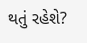થતું રહેશે?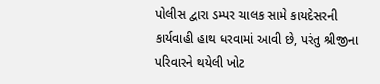પોલીસ દ્વારા ડમ્પર ચાલક સામે કાયદેસરની કાર્યવાહી હાથ ધરવામાં આવી છે, પરંતુ શ્રીજીના પરિવારને થયેલી ખોટ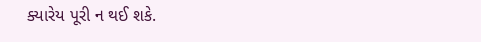ક્યારેય પૂરી ન થઈ શકે.